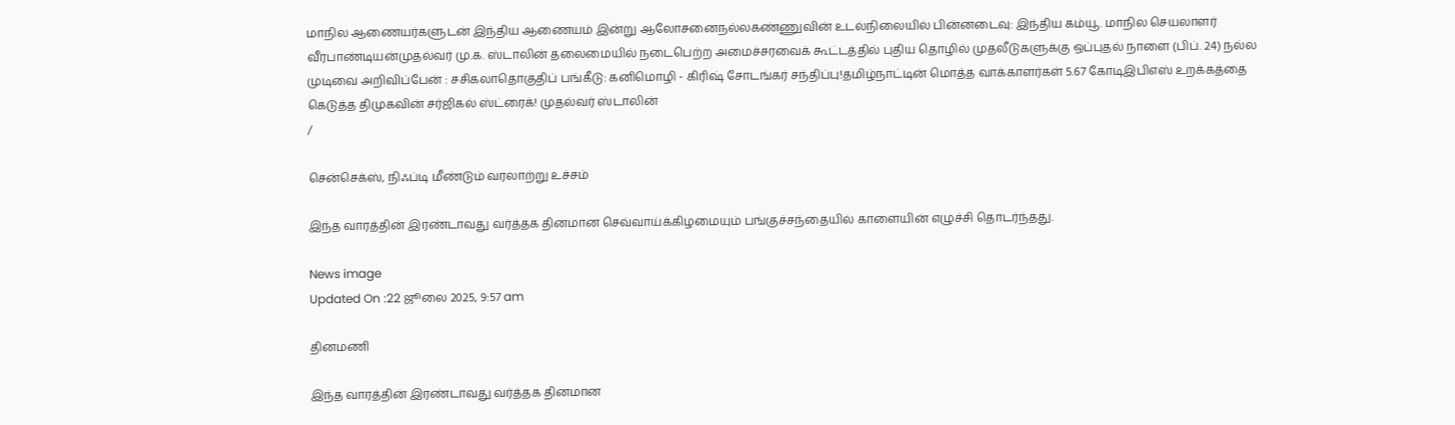மாநில ஆணையர்களுடன் இந்திய ஆணையம் இன்று ஆலோசனைநல்லகண்ணுவின் உடல்நிலையில் பின்னடைவு: இந்திய கம்யூ. மாநில செயலாளர் வீரபாண்டியன்முதல்வர் மு.க. ஸ்டாலின் தலைமையில் நடைபெற்ற அமைச்சரவைக் கூட்டத்தில் புதிய தொழில் முதலீடுகளுக்கு ஒப்புதல் நாளை (பிப். 24) நல்ல முடிவை அறிவிப்பேன் : சசிகலாதொகுதிப் பங்கீடு: கனிமொழி - கிரிஷ் சோடங்கர் சந்திப்பு!தமிழ்நாட்டின் மொத்த வாக்காளர்கள் 5.67 கோடிஇபிஎஸ் உறக்கத்தை கெடுத்த திமுகவின் சர்ஜிகல் ஸ்ட்ரைக்! முதல்வர் ஸ்டாலின்
/

சென்செக்ஸ், நிஃப்டி மீண்டும் வரலாற்று உச்சம்

இந்த வாரத்தின் இரண்டாவது வர்த்தக தினமான செவ்வாய்க்கிழமையும் பங்குச்சந்தையில் காளையின் எழுச்சி தொடர்ந்தது.

News image
Updated On :22 ஜூலை 2025, 9:57 am

தினமணி

இந்த வாரத்தின் இரண்டாவது வர்த்தக தினமான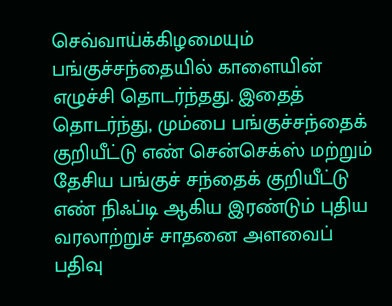செவ்வாய்க்கிழமையும் பங்குச்சந்தையில் காளையின் எழுச்சி தொடர்ந்தது. இதைத் தொடர்ந்து, மும்பை பங்குச்சந்தைக் குறியீட்டு எண் சென்செக்ஸ் மற்றும் தேசிய பங்குச் சந்தைக் குறியீட்டு எண் நிஃப்டி ஆகிய இரண்டும் புதிய வரலாற்றுச் சாதனை அளவைப் பதிவு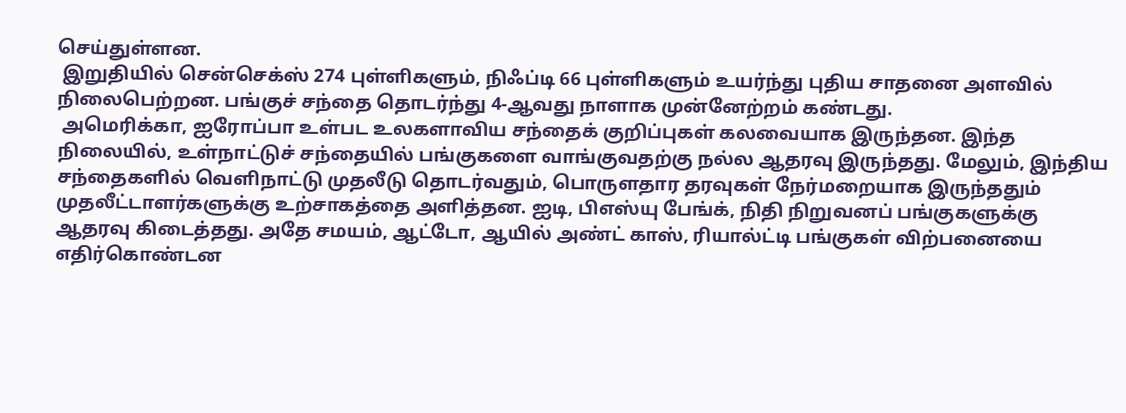செய்துள்ளன.
 இறுதியில் சென்செக்ஸ் 274 புள்ளிகளும், நிஃப்டி 66 புள்ளிகளும் உயர்ந்து புதிய சாதனை அளவில் நிலைபெற்றன. பங்குச் சந்தை தொடர்ந்து 4-ஆவது நாளாக முன்னேற்றம் கண்டது.
 அமெரிக்கா, ஐரோப்பா உள்பட உலகளாவிய சந்தைக் குறிப்புகள் கலவையாக இருந்தன. இந்த நிலையில், உள்நாட்டுச் சந்தையில் பங்குகளை வாங்குவதற்கு நல்ல ஆதரவு இருந்தது. மேலும், இந்திய சந்தைகளில் வெளிநாட்டு முதலீடு தொடர்வதும், பொருளதார தரவுகள் நேர்மறையாக இருந்ததும் முதலீட்டாளர்களுக்கு உற்சாகத்தை அளித்தன. ஐடி, பிஎஸ்யு பேங்க், நிதி நிறுவனப் பங்குகளுக்கு ஆதரவு கிடைத்தது. அதே சமயம், ஆட்டோ, ஆயில் அண்ட் காஸ், ரியால்ட்டி பங்குகள் விற்பனையை எதிர்கொண்டன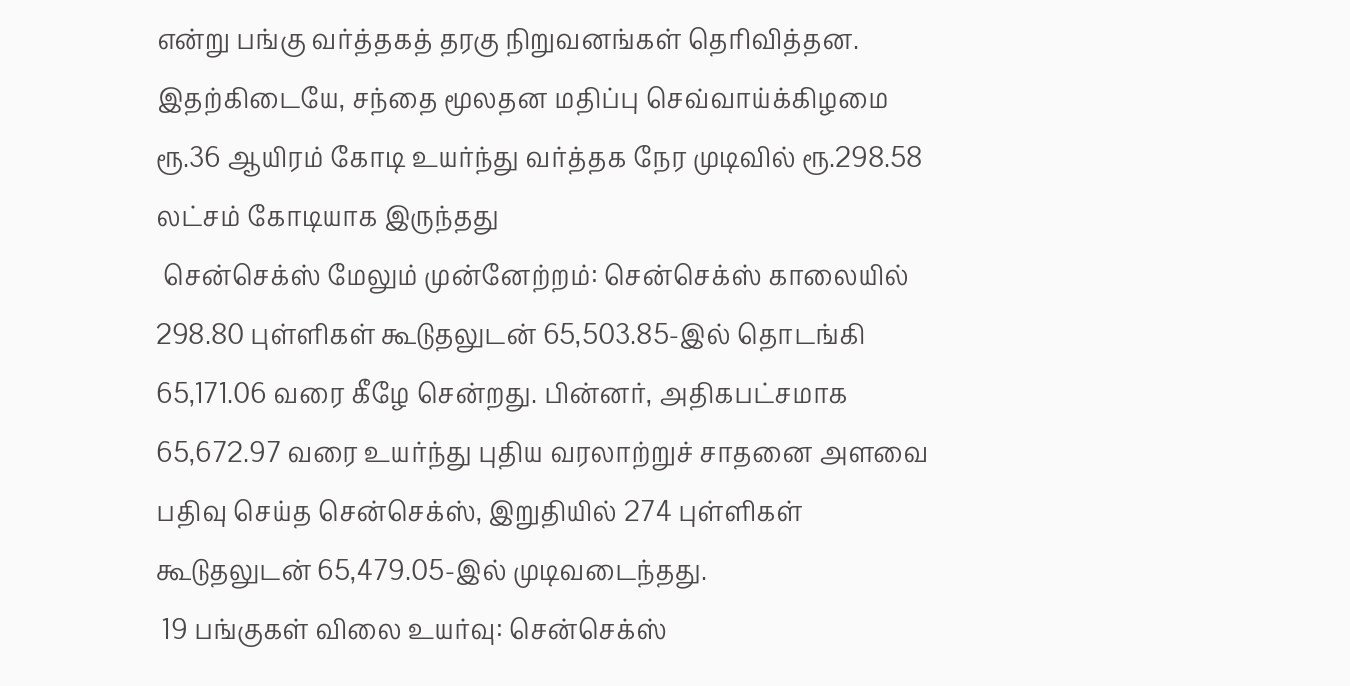என்று பங்கு வர்த்தகத் தரகு நிறுவனங்கள் தெரிவித்தன. இதற்கிடையே, சந்தை மூலதன மதிப்பு செவ்வாய்க்கிழமை ரூ.36 ஆயிரம் கோடி உயர்ந்து வர்த்தக நேர முடிவில் ரூ.298.58 லட்சம் கோடியாக இருந்தது
 சென்செக்ஸ் மேலும் முன்னேற்றம்: சென்செக்ஸ் காலையில் 298.80 புள்ளிகள் கூடுதலுடன் 65,503.85-இல் தொடங்கி 65,171.06 வரை கீழே சென்றது. பின்னர், அதிகபட்சமாக 65,672.97 வரை உயர்ந்து புதிய வரலாற்றுச் சாதனை அளவை பதிவு செய்த சென்செக்ஸ், இறுதியில் 274 புள்ளிகள் கூடுதலுடன் 65,479.05-இல் முடிவடைந்தது.
 19 பங்குகள் விலை உயர்வு: சென்செக்ஸ்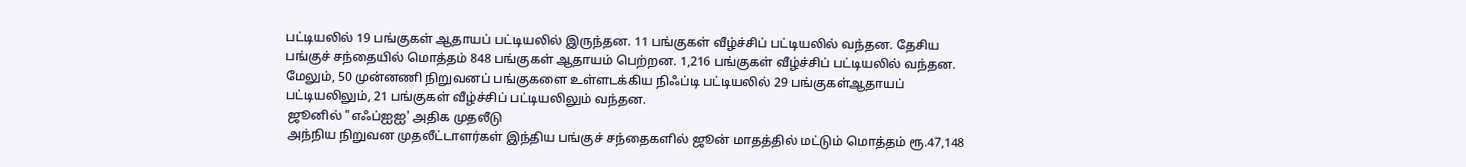பட்டியலில் 19 பங்குகள் ஆதாயப் பட்டியலில் இருந்தன. 11 பங்குகள் வீழ்ச்சிப் பட்டியலில் வந்தன. தேசிய பங்குச் சந்தையில் மொத்தம் 848 பங்குகள் ஆதாயம் பெற்றன. 1,216 பங்குகள் வீழ்ச்சிப் பட்டியலில் வந்தன. மேலும், 50 முன்னணி நிறுவனப் பங்குகளை உள்ளடக்கிய நிஃப்டி பட்டியலில் 29 பங்குகள்ஆதாயப் பட்டியலிலும், 21 பங்குகள் வீழ்ச்சிப் பட்டியலிலும் வந்தன.
 ஜூனில் "எஃப்ஐஐ' அதிக முதலீடு
 அந்நிய நிறுவன முதலீட்டாளர்கள் இந்திய பங்குச் சந்தைகளில் ஜூன் மாதத்தில் மட்டும் மொத்தம் ரூ.47,148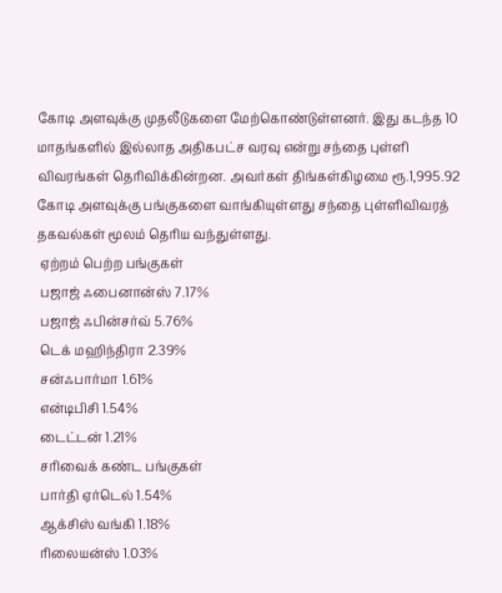கோடி அளவுக்கு முதலீடுகளை மேற்கொண்டுள்ளனர். இது கடந்த 10 மாதங்களில் இல்லாத அதிகபட்ச வரவு என்று சந்தை புள்ளி விவரங்கள் தெரிவிக்கின்றன. அவர்கள் திங்கள்கிழமை ரூ.1,995.92 கோடி அளவுக்கு பங்குகளை வாங்கியுள்ளது சந்தை புள்ளிவிவரத் தகவல்கள் மூலம் தெரிய வந்துள்ளது.
 ஏற்றம் பெற்ற பங்குகள்
 பஜாஜ் ஃபைனான்ஸ் 7.17%
 பஜாஜ் ஃபின்சர்வ் 5.76%
 டெக் மஹிந்திரா 2.39%
 சன்ஃபார்மா 1.61%
 என்டிபிசி 1.54%
 டைட்டன் 1.21%
 சரிவைக் கண்ட பங்குகள்
 பார்தி ஏர்டெல் 1.54%
 ஆக்சிஸ் வங்கி 1.18%
 ரிலையன்ஸ் 1.03%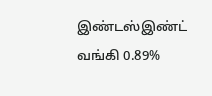இண்டஸ்இண்ட் வங்கி 0.89%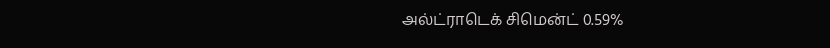அல்ட்ராடெக் சிமென்ட் 0.59%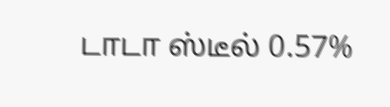டாடா ஸ்டீல் 0.57%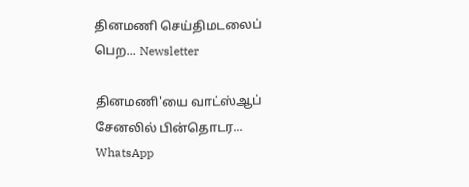தினமணி செய்திமடலைப் பெற... Newsletter

தினமணி'யை வாட்ஸ்ஆப் சேனலில் பின்தொடர... WhatsApp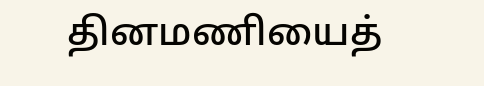தினமணியைத்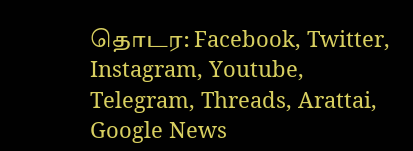தொடர: Facebook, Twitter, Instagram, Youtube, Telegram, Threads, Arattai, Google News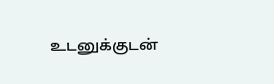உடனுக்குடன்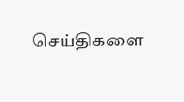செய்திகளை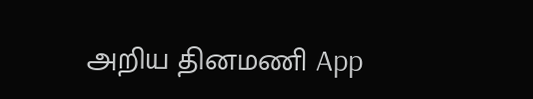அறிய தினமணி App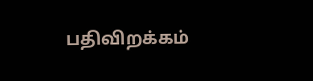பதிவிறக்கம்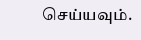செய்யவும்.